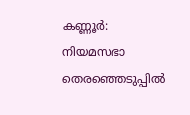കണ്ണൂർ: നിയമസഭാ തെരഞ്ഞെടുപ്പിൽ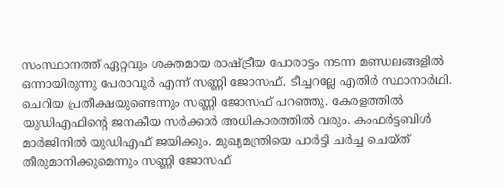സംസ്ഥാനത്ത് ഏറ്റവും ശക്തമായ രാഷ്ട്രീയ പോരാട്ടം നടന്ന മണ്ഡലങ്ങളിൽ ഒന്നായിരുന്നു പേരാവൂർ എന്ന് സണ്ണി ജോസഫ്. ടീച്ചറല്ലേ എതിർ സ്ഥാനാർഥി. ചെറിയ പ്രതീക്ഷയുണ്ടെന്നും സണ്ണി ജോസഫ് പറഞ്ഞു. കേരളത്തിൽ യുഡിഎഫിന്റെ ജനകീയ സർക്കാർ അധികാരത്തിൽ വരും. കംഫർട്ടബിൾ മാർജിനിൽ യുഡിഎഫ് ജയിക്കും. മുഖ്യമന്ത്രിയെ പാർട്ടി ചർച്ച ചെയ്ത് തീരുമാനിക്കുമെന്നും സണ്ണി ജോസഫ്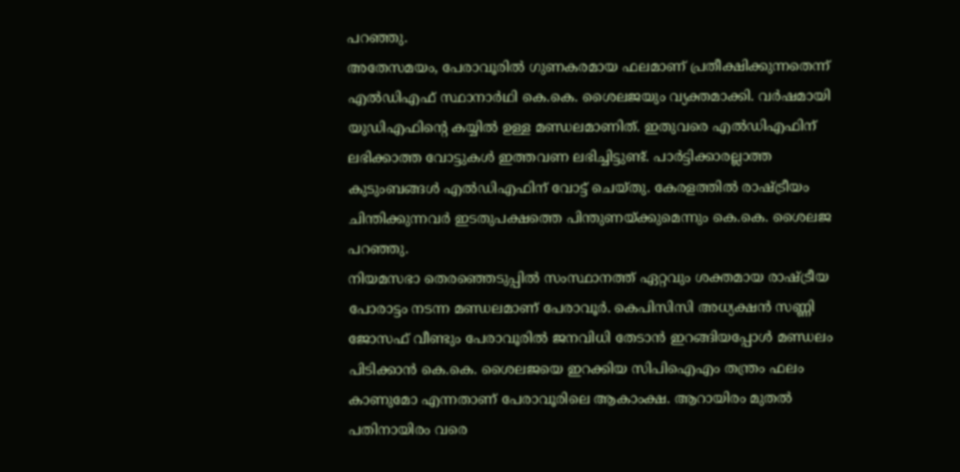പറഞ്ഞു.
അതേസമയം, പേരാവൂരിൽ ഗുണകരമായ ഫലമാണ് പ്രതീക്ഷിക്കുന്നതെന്ന് എൽഡിഎഫ് സ്ഥാനാർഥി കെ.കെ. ശൈലജയും വ്യക്തമാക്കി. വർഷമായി യുഡിഎഫിന്റെ കയ്യിൽ ഉള്ള മണ്ഡലമാണിത്. ഇതുവരെ എൽഡിഎഫിന് ലഭിക്കാത്ത വോട്ടുകൾ ഇത്തവണ ലഭിച്ചിട്ടുണ്ട്. പാർട്ടിക്കാരല്ലാത്ത കുടുംബങ്ങൾ എൽഡിഎഫിന് വോട്ട് ചെയ്തു. കേരളത്തിൽ രാഷ്ട്രീയം ചിന്തിക്കുന്നവർ ഇടതുപക്ഷത്തെ പിന്തുണയ്ക്കുമെന്നും കെ.കെ. ശൈലജ പറഞ്ഞു.
നിയമസഭാ തെരഞ്ഞെടുപ്പിൽ സംസ്ഥാനത്ത് ഏറ്റവും ശക്തമായ രാഷ്ട്രീയ പോരാട്ടം നടന്ന മണ്ഡലമാണ് പേരാവൂർ. കെപിസിസി അധ്യക്ഷൻ സണ്ണി ജോസഫ് വീണ്ടും പേരാവൂരിൽ ജനവിധി തേടാൻ ഇറങ്ങിയപ്പോൾ മണ്ഡലം പിടിക്കാൻ കെ.കെ. ശൈലജയെ ഇറക്കിയ സിപിഐഎം തന്ത്രം ഫലം കാണുമോ എന്നതാണ് പേരാവൂരിലെ ആകാംക്ഷ. ആറായിരം മുതൽ പതിനായിരം വരെ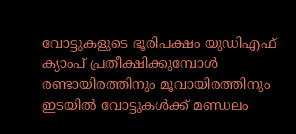വോട്ടുകളുടെ ഭൂരിപക്ഷം യുഡിഎഫ് ക്യാംപ് പ്രതീക്ഷിക്കുമ്പോൾ രണ്ടായിരത്തിനും മൂവായിരത്തിനും ഇടയിൽ വോട്ടുകൾക്ക് മണ്ഡലം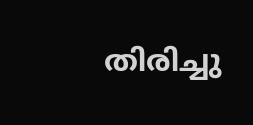തിരിച്ചു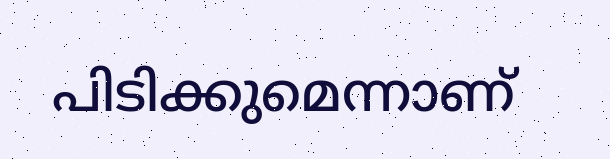പിടിക്കുമെന്നാണ്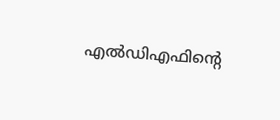എൽഡിഎഫിന്റെ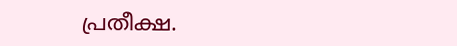പ്രതീക്ഷ.